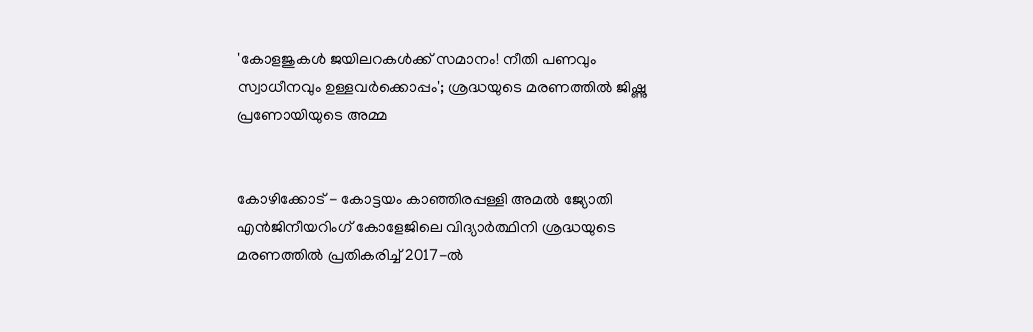'കോളജുകൾ ജയിലറകൾക്ക് സമാനം! നീതി പണവും സ്വാധീനവും ഉള്ളവർക്കൊപ്പം'; ശ്രദ്ധയുടെ മരണത്തിൽ ജിഷ്ണു പ്രണോയിയുടെ അമ്മ


കോഴിക്കോട് - കോട്ടയം കാഞ്ഞിരപ്പള്ളി അമൽ ജ്യോതി എൻജിനീയറിംഗ് കോളേജിലെ വിദ്യാർത്ഥിനി ശ്രദ്ധയുടെ മരണത്തിൽ പ്രതികരിച്ച് 2017-ൽ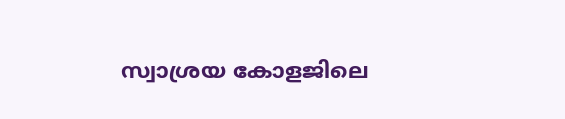സ്വാശ്രയ കോളജിലെ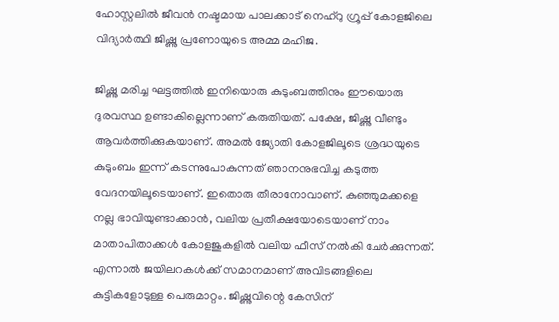ഹോസ്റ്റലിൽ ജീവൻ നഷ്ടമായ പാലക്കാട് നെഹ്‌റു ഗ്രൂപ്പ് കോളജിലെ വിദ്യാർത്ഥി ജിഷ്ണു പ്രണോയുടെ അമ്മ മഹിജ.

ജിഷ്ണു മരിച്ച ഘട്ടത്തിൽ ഇനിയൊരു കുടുംബത്തിനും ഈയൊരു ദുരവസ്ഥ ഉണ്ടാകില്ലെന്നാണ് കരുതിയത്. പക്ഷേ, ജിഷ്ണു വീണ്ടും ആവർത്തിക്കുകയാണ്. അമൽ ജ്യോതി കോളജിലൂടെ ശ്രദ്ധയുടെ കുടുംബം ഇന്ന് കടന്നുപോകുന്നത് ഞാനനുഭവിച്ച കടുത്ത വേദനയിലൂടെയാണ്. ഇതൊരു തീരാനോവാണ്. കുഞ്ഞുമക്കളെ നല്ല ഭാവിയുണ്ടാക്കാൻ, വലിയ പ്രതീക്ഷയോടെയാണ് നാം മാതാപിതാക്കൾ കോളജുകളിൽ വലിയ ഫീസ് നൽകി ചേർക്കുന്നത്. എന്നാൽ ജയിലറകൾക്ക് സമാനമാണ് അവിടങ്ങളിലെ കുട്ടികളോടുള്ള പെരുമാറ്റം. ജിഷ്ണുവിന്റെ കേസിന്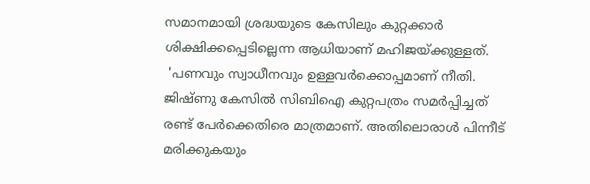സമാനമായി ശ്രദ്ധയുടെ കേസിലും കുറ്റക്കാർ ശിക്ഷിക്കപ്പെടില്ലെന്ന ആധിയാണ് മഹിജയ്ക്കുള്ളത്.
 'പണവും സ്വാധീനവും ഉള്ളവർക്കൊപ്പമാണ് നീതി. ജിഷ്ണു കേസിൽ സിബിഐ കുറ്റപത്രം സമർപ്പിച്ചത് രണ്ട് പേർക്കെതിരെ മാത്രമാണ്. അതിലൊരാൾ പിന്നീട് മരിക്കുകയും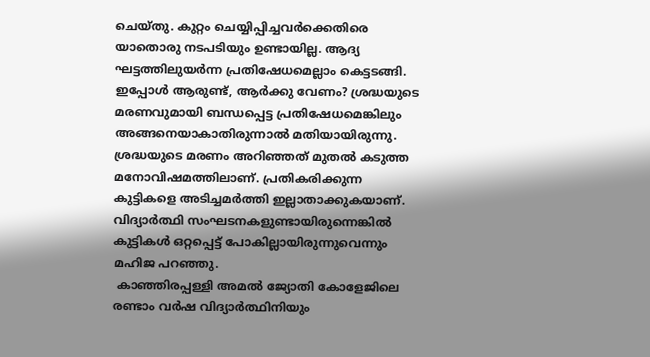ചെയ്തു. കുറ്റം ചെയ്യിപ്പിച്ചവർക്കെതിരെ യാതൊരു നടപടിയും ഉണ്ടായില്ല. ആദ്യ ഘട്ടത്തിലുയർന്ന പ്രതിഷേധമെല്ലാം കെട്ടടങ്ങി. ഇപ്പോൾ ആരുണ്ട്, ആർക്കു വേണം? ശ്രദ്ധയുടെ മരണവുമായി ബന്ധപ്പെട്ട പ്രതിഷേധമെങ്കിലും അങ്ങനെയാകാതിരുന്നാൽ മതിയായിരുന്നു. ശ്രദ്ധയുടെ മരണം അറിഞ്ഞത് മുതൽ കടുത്ത മനോവിഷമത്തിലാണ്. പ്രതികരിക്കുന്ന കുട്ടികളെ അടിച്ചമർത്തി ഇല്ലാതാക്കുകയാണ്. വിദ്യാർത്ഥി സംഘടനകളുണ്ടായിരുന്നെങ്കിൽ കുട്ടികൾ ഒറ്റപ്പെട്ട് പോകില്ലായിരുന്നുവെന്നും മഹിജ പറഞ്ഞു.
 കാഞ്ഞിരപ്പള്ളി അമൽ ജ്യോതി കോളേജിലെ രണ്ടാം വർഷ വിദ്യാർത്ഥിനിയും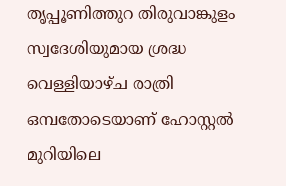തൃപ്പൂണിത്തുറ തിരുവാങ്കുളം സ്വദേശിയുമായ ശ്രദ്ധ വെള്ളിയാഴ്ച രാത്രി ഒമ്പതോടെയാണ് ഹോസ്റ്റൽ മുറിയിലെ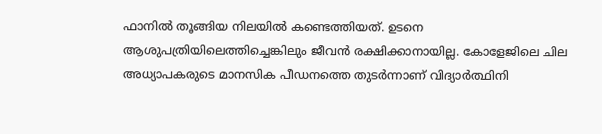ഫാനിൽ തൂങ്ങിയ നിലയിൽ കണ്ടെത്തിയത്. ഉടനെ ആശുപത്രിയിലെത്തിച്ചെങ്കിലും ജീവൻ രക്ഷിക്കാനായില്ല. കോളേജിലെ ചില അധ്യാപകരുടെ മാനസിക പീഡനത്തെ തുടർന്നാണ് വിദ്യാർത്ഥിനി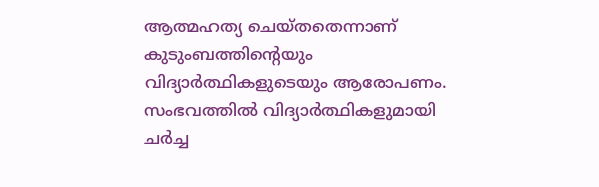ആത്മഹത്യ ചെയ്തതെന്നാണ് കുടുംബത്തിന്റെയും വിദ്യാർത്ഥികളുടെയും ആരോപണം. സംഭവത്തിൽ വിദ്യാർത്ഥികളുമായി ചർച്ച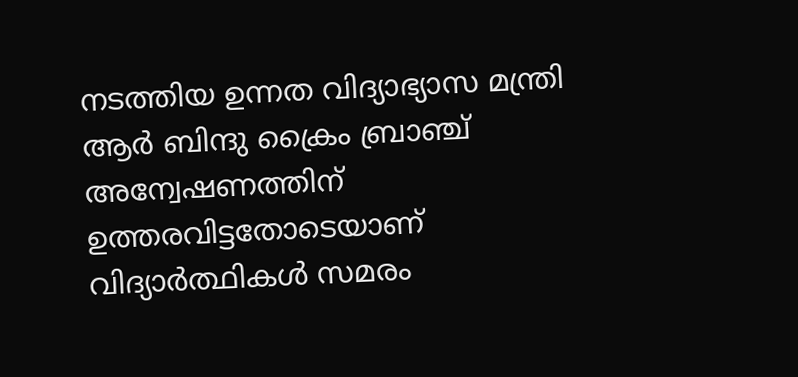നടത്തിയ ഉന്നത വിദ്യാഭ്യാസ മന്ത്രി ആർ ബിന്ദു ക്രൈം ബ്രാഞ്ച് അന്വേഷണത്തിന് ഉത്തരവിട്ടതോടെയാണ് വിദ്യാർത്ഥികൾ സമരം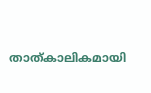താത്കാലികമായി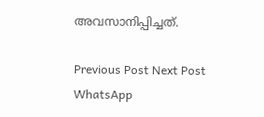അവസാനിപ്പിച്ചത്.

Previous Post Next Post
WhatsApp